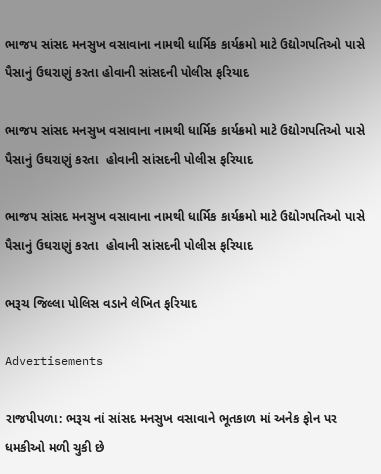ભાજપ સાંસદ મનસુખ વસાવાના નામથી ધાર્મિક કાર્યક્રમો માટે ઉદ્યોગપતિઓ પાસે પૈસાનું ઉઘરાણું કરતા હોવાની સાંસદની પોલીસ ફરિયાદ

ભાજપ સાંસદ મનસુખ વસાવાના નામથી ધાર્મિક કાર્યક્રમો માટે ઉદ્યોગપતિઓ પાસે પૈસાનું ઉઘરાણું કરતા  હોવાની સાંસદની પોલીસ ફરિયાદ

ભાજપ સાંસદ મનસુખ વસાવાના નામથી ધાર્મિક કાર્યક્રમો માટે ઉદ્યોગપતિઓ પાસે પૈસાનું ઉઘરાણું કરતા  હોવાની સાંસદની પોલીસ ફરિયાદ

ભરૂચ જિલ્લા પોલિસ વડાને લેખિત ફરિયાદ

Advertisements

રાજપીપળા: ભરૂચ નાં સાંસદ મનસુખ વસાવાને ભૂતકાળ માં અનેક ફોન પર ધમકીઓ મળી ચુકી છે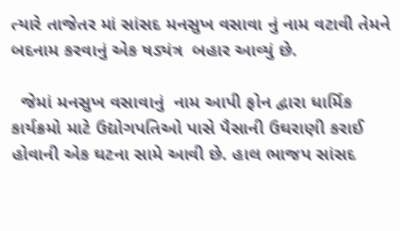ત્યારે તાજેતર માં સાંસદ મનસુખ વસાવા નું નામ વટાવી તેમને બદનામ કરવાનું એક ષડ્યંત્ર  બહાર આવ્યું છે.

  જેમાં મનસુખ વસાવાનું  નામ આપી ફોન દ્વારા ધાર્મિક કાર્યક્રમો માટે ઉદ્યોગપતિઓ પાસે પૈસાની ઉઘરાણી કરાઈ હોવાની એક ઘટના સામે આવી છે. હાલ ભાજપ સાંસદ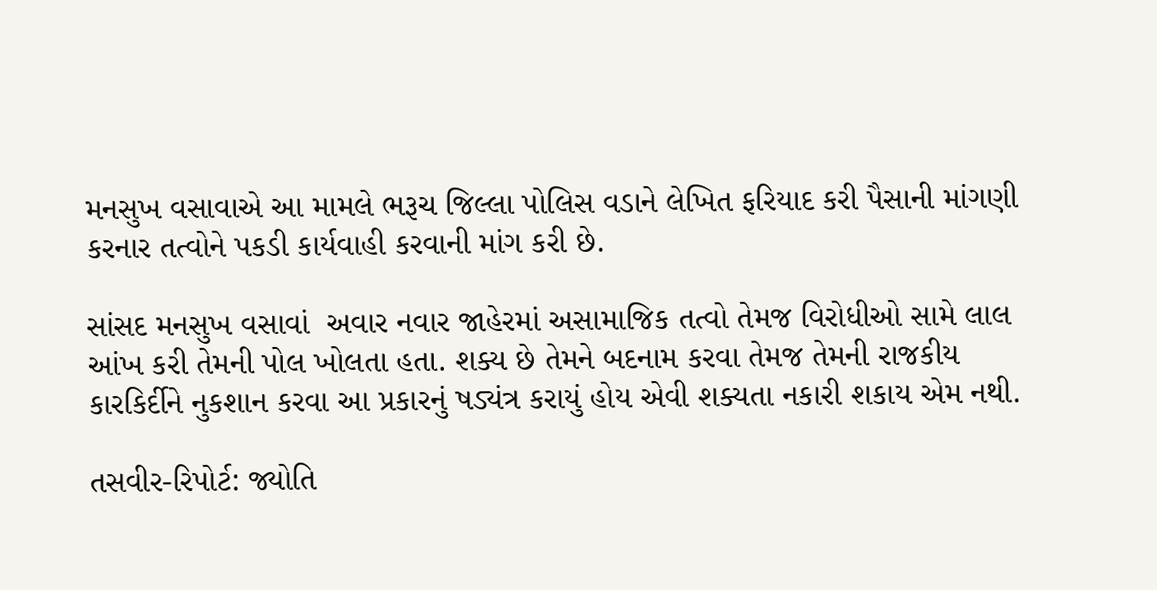મનસુખ વસાવાએ આ મામલે ભરૂચ જિલ્લા પોલિસ વડાને લેખિત ફરિયાદ કરી પૈસાની માંગણી કરનાર તત્વોને પકડી કાર્યવાહી કરવાની માંગ કરી છે.

સાંસદ મનસુખ વસાવાં  અવાર નવાર જાહેરમાં અસામાજિક તત્વો તેમજ વિરોધીઓ સામે લાલ આંખ કરી તેમની પોલ ખોલતા હતા. શક્ય છે તેમને બદનામ કરવા તેમજ તેમની રાજકીય કારકિર્દીને નુકશાન કરવા આ પ્રકારનું ષડ્યંત્ર કરાયું હોય એવી શક્યતા નકારી શકાય એમ નથી.

તસવીર-રિપોર્ટ: જ્યોતિ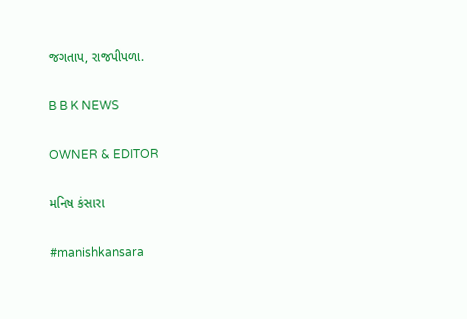જગતાપ, રાજપીપળા.

B B K NEWS

OWNER & EDITOR

મનિષ કંસારા

#manishkansara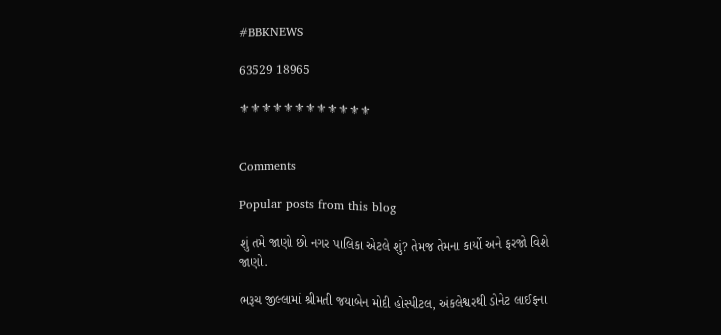#BBKNEWS

63529 18965

⚜⚜⚜⚜⚜⚜⚜⚜⚜⚜⚜⚜


Comments

Popular posts from this blog

શું તમે જાણો છો નગર પાલિકા એટલે શું? તેમજ તેમના કાર્યો અને ફરજો વિશે જાણો.

ભરૂચ જીલ્લામાં શ્રીમતી જયાબેન મોદી હોસ્પીટલ, અંકલેશ્વરથી ડોનેટ લાઈફના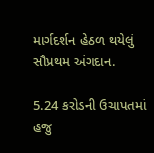માર્ગદર્શન હેઠળ થયેલું સૌપ્રથમ અંગદાન.

5.24 કરોડની ઉચાપતમાં હજુ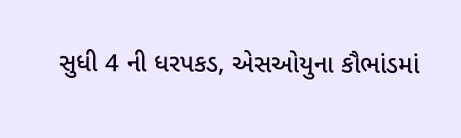સુધી 4 ની ધરપકડ, એસઓયુના કૌભાંડમાં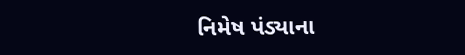નિમેષ પંડ્યાના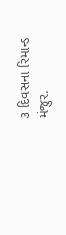૩ દિવસના રિમાન્ડ મંજુર.